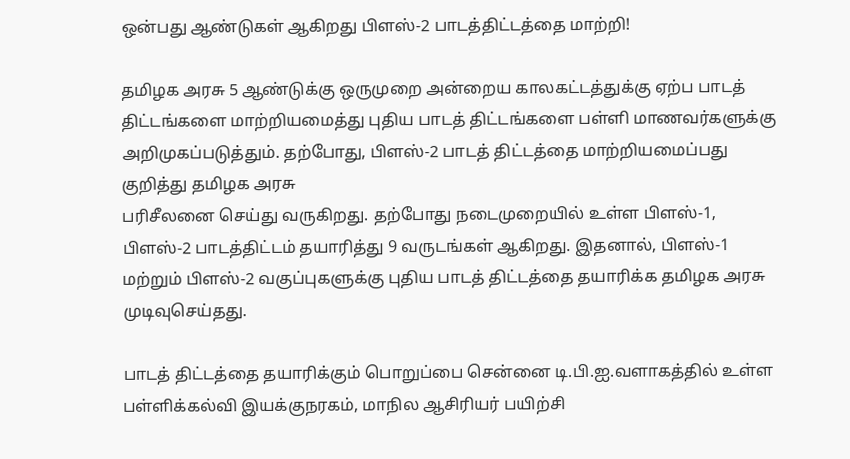ஒன்பது ஆண்டுகள் ஆகிறது பிளஸ்-2 பாடத்திட்டத்தை மாற்றி!

தமிழக அரசு 5 ஆண்டுக்கு ஒருமுறை அன்றைய காலகட்டத்துக்கு ஏற்ப பாடத் திட்டங்களை மாற்றியமைத்து புதிய பாடத் திட்டங்களை பள்ளி மாணவர்களுக்கு அறிமுகப்படுத்தும். தற்போது, பிளஸ்-2 பாடத் திட்டத்தை மாற்றியமைப்பது குறித்து தமிழக அரசு
பரிசீலனை செய்து வருகிறது. தற்போது நடைமுறையில் உள்ள பிளஸ்-1, பிளஸ்-2 பாடத்திட்டம் தயாரித்து 9 வருடங்கள் ஆகிறது. இதனால், பிளஸ்-1 மற்றும் பிளஸ்-2 வகுப்புகளுக்கு புதிய பாடத் திட்டத்தை தயாரிக்க தமிழக அரசு முடிவுசெய்தது.

பாடத் திட்டத்தை தயாரிக்கும் பொறுப்பை சென்னை டி.பி.ஐ.வளாகத்தில் உள்ள பள்ளிக்கல்வி இயக்குநரகம், மாநில ஆசிரியர் பயிற்சி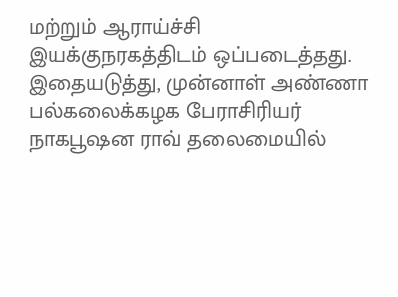மற்றும் ஆராய்ச்சி இயக்குநரகத்திடம் ஒப்படைத்தது. இதையடுத்து, முன்னாள் அண்ணா பல்கலைக்கழக பேராசிரியர் நாகபூஷன ராவ் தலைமையில்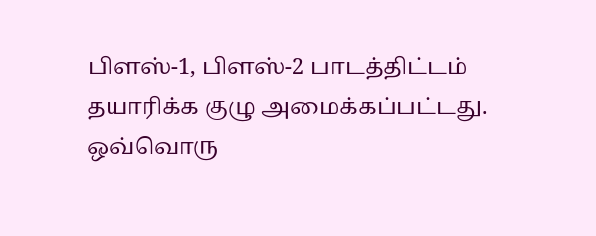பிளஸ்-1, பிளஸ்-2 பாடத்திட்டம் தயாரிக்க குழு அமைக்கப்பட்டது. ஒவ்வொரு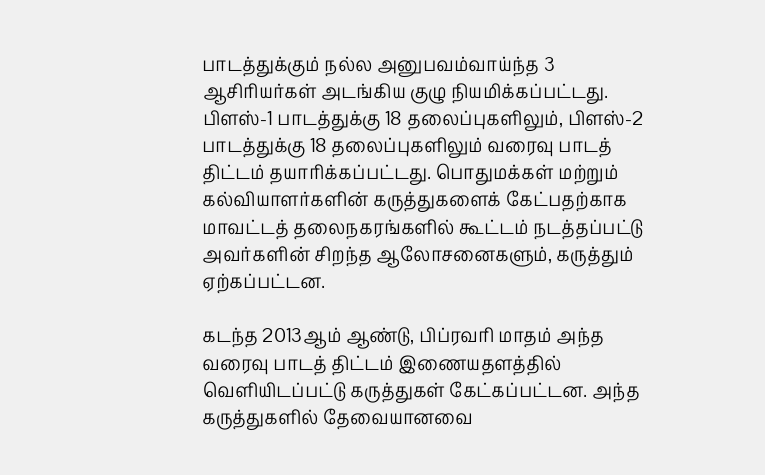பாடத்துக்கும் நல்ல அனுபவம்வாய்ந்த 3 ஆசிரியர்கள் அடங்கிய குழு நியமிக்கப்பட்டது. பிளஸ்-1 பாடத்துக்கு 18 தலைப்புகளிலும், பிளஸ்-2 பாடத்துக்கு 18 தலைப்புகளிலும் வரைவு பாடத் திட்டம் தயாரிக்கப்பட்டது. பொதுமக்கள் மற்றும் கல்வியாளர்களின் கருத்துகளைக் கேட்பதற்காக மாவட்டத் தலைநகரங்களில் கூட்டம் நடத்தப்பட்டு அவர்களின் சிறந்த ஆலோசனைகளும், கருத்தும் ஏற்கப்பட்டன.

கடந்த 2013ஆம் ஆண்டு, பிப்ரவரி மாதம் அந்த வரைவு பாடத் திட்டம் இணையதளத்தில் வெளியிடப்பட்டு கருத்துகள் கேட்கப்பட்டன. அந்த கருத்துகளில் தேவையானவை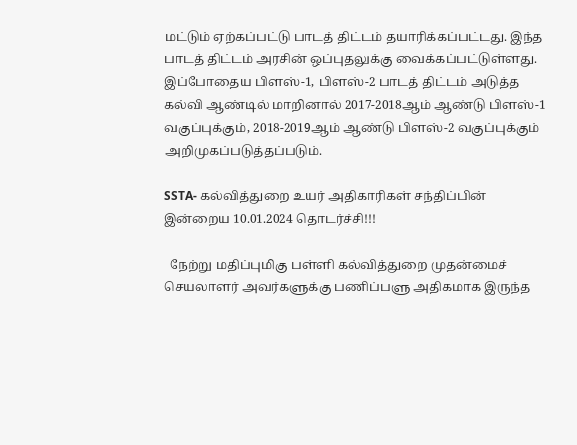மட்டும் ஏற்கப்பட்டு பாடத் திட்டம் தயாரிக்கப்பட்டது. இந்த பாடத் திட்டம் அரசின் ஒப்புதலுக்கு வைக்கப்பட்டுள்ளது. இப்போதைய பிளஸ்-1, பிளஸ்-2 பாடத் திட்டம் அடுத்த கல்வி ஆண்டில் மாறினால் 2017-2018ஆம் ஆண்டு பிளஸ்-1 வகுப்புக்கும், 2018-2019ஆம் ஆண்டு பிளஸ்-2 வகுப்புக்கும் அறிமுகப்படுத்தப்படும்.

SSTA- கல்வித்துறை உயர் அதிகாரிகள் சந்திப்பின் இன்றைய 10.01.2024 தொடர்ச்சி!!!

  நேற்று மதிப்புமிகு பள்ளி கல்வித்துறை முதன்மைச் செயலாளர் அவர்களுக்கு பணிப்பளு அதிகமாக இருந்த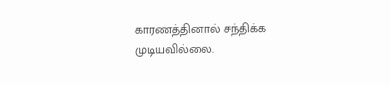காரணத்தினால் சந்திக்க முடியவில்லை.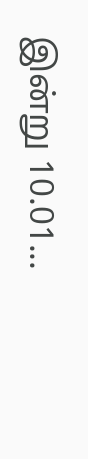இன்று 10.01...